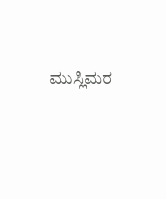ಮುಸ್ಲಿಮರ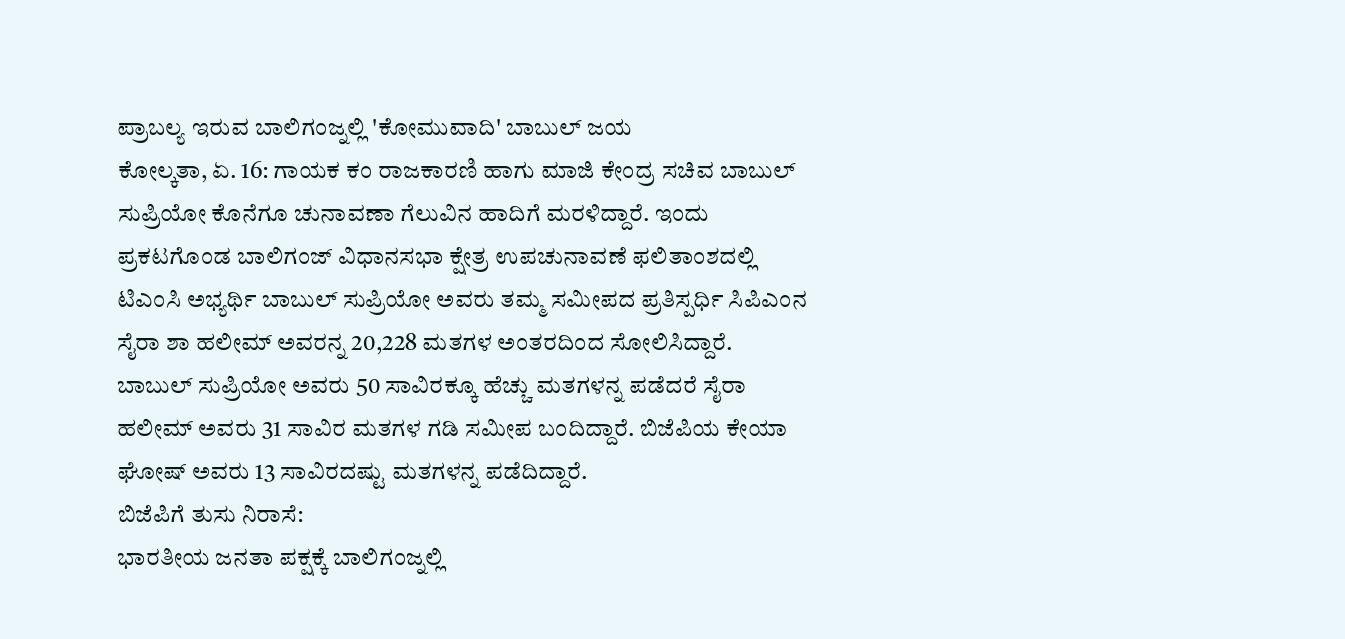ಪ್ರಾಬಲ್ಯ ಇರುವ ಬಾಲಿಗಂಜ್ನಲ್ಲಿ 'ಕೋಮುವಾದಿ' ಬಾಬುಲ್ ಜಯ
ಕೋಲ್ಕತಾ, ಏ. 16: ಗಾಯಕ ಕಂ ರಾಜಕಾರಣಿ ಹಾಗು ಮಾಜಿ ಕೇಂದ್ರ ಸಚಿವ ಬಾಬುಲ್ ಸುಪ್ರಿಯೋ ಕೊನೆಗೂ ಚುನಾವಣಾ ಗೆಲುವಿನ ಹಾದಿಗೆ ಮರಳಿದ್ದಾರೆ. ಇಂದು ಪ್ರಕಟಗೊಂಡ ಬಾಲಿಗಂಜ್ ವಿಧಾನಸಭಾ ಕ್ಷೇತ್ರ ಉಪಚುನಾವಣೆ ಫಲಿತಾಂಶದಲ್ಲಿ ಟಿಎಂಸಿ ಅಭ್ಯರ್ಥಿ ಬಾಬುಲ್ ಸುಪ್ರಿಯೋ ಅವರು ತಮ್ಮ ಸಮೀಪದ ಪ್ರತಿಸ್ಪರ್ಧಿ ಸಿಪಿಎಂನ ಸೈರಾ ಶಾ ಹಲೀಮ್ ಅವರನ್ನ 20,228 ಮತಗಳ ಅಂತರದಿಂದ ಸೋಲಿಸಿದ್ದಾರೆ.
ಬಾಬುಲ್ ಸುಪ್ರಿಯೋ ಅವರು 50 ಸಾವಿರಕ್ಕೂ ಹೆಚ್ಚು ಮತಗಳನ್ನ ಪಡೆದರೆ ಸೈರಾ ಹಲೀಮ್ ಅವರು 31 ಸಾವಿರ ಮತಗಳ ಗಡಿ ಸಮೀಪ ಬಂದಿದ್ದಾರೆ. ಬಿಜೆಪಿಯ ಕೇಯಾ ಘೋಷ್ ಅವರು 13 ಸಾವಿರದಷ್ಟು ಮತಗಳನ್ನ ಪಡೆದಿದ್ದಾರೆ.
ಬಿಜೆಪಿಗೆ ತುಸು ನಿರಾಸೆ:
ಭಾರತೀಯ ಜನತಾ ಪಕ್ಷಕ್ಕೆ ಬಾಲಿಗಂಜ್ನಲ್ಲಿ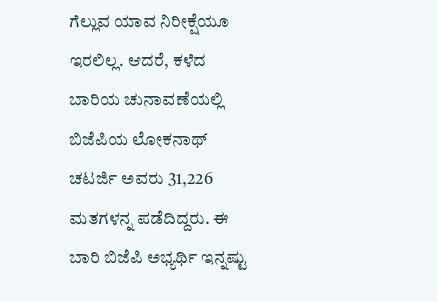ಗೆಲ್ಲುವ ಯಾವ ನಿರೀಕ್ಷೆಯೂ ಇರಲಿಲ್ಲ. ಆದರೆ, ಕಳೆದ ಬಾರಿಯ ಚುನಾವಣೆಯಲ್ಲಿ ಬಿಜೆಪಿಯ ಲೋಕನಾಥ್ ಚಟರ್ಜಿ ಅವರು 31,226 ಮತಗಳನ್ನ ಪಡೆದಿದ್ದರು. ಈ ಬಾರಿ ಬಿಜೆಪಿ ಅಭ್ಯರ್ಥಿ ಇನ್ನಷ್ಟು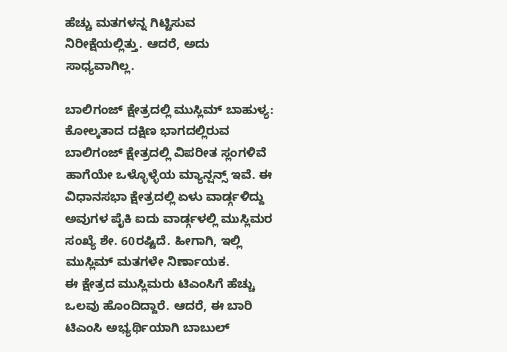ಹೆಚ್ಚು ಮತಗಳನ್ನ ಗಿಟ್ಟಿಸುವ ನಿರೀಕ್ಷೆಯಲ್ಲಿತ್ತು. ಆದರೆ, ಅದು ಸಾಧ್ಯವಾಗಿಲ್ಲ.

ಬಾಲಿಗಂಜ್ ಕ್ಷೇತ್ರದಲ್ಲಿ ಮುಸ್ಲಿಮ್ ಬಾಹುಳ್ಯ:
ಕೋಲ್ಕತಾದ ದಕ್ಷಿಣ ಭಾಗದಲ್ಲಿರುವ ಬಾಲಿಗಂಜ್ ಕ್ಷೇತ್ರದಲ್ಲಿ ವಿಪರೀತ ಸ್ಲಂಗಳಿವೆ ಹಾಗೆಯೇ ಒಳ್ಳೊಳ್ಳೆಯ ಮ್ಯಾನ್ಷನ್ಸ್ ಇವೆ. ಈ ವಿಧಾನಸಭಾ ಕ್ಷೇತ್ರದಲ್ಲಿ ಏಳು ವಾರ್ಡ್ಗಳಿದ್ದು ಅವುಗಳ ಪೈಕಿ ಐದು ವಾರ್ಡ್ಗಳಲ್ಲಿ ಮುಸ್ಲಿಮರ ಸಂಖ್ಯೆ ಶೇ. 60ರಷ್ಟಿದೆ. ಹೀಗಾಗಿ, ಇಲ್ಲಿ ಮುಸ್ಲಿಮ್ ಮತಗಳೇ ನಿರ್ಣಾಯಕ.
ಈ ಕ್ಷೇತ್ರದ ಮುಸ್ಲಿಮರು ಟಿಎಂಸಿಗೆ ಹೆಚ್ಚು ಒಲವು ಹೊಂದಿದ್ದಾರೆ. ಆದರೆ, ಈ ಬಾರಿ ಟಿಎಂಸಿ ಅಭ್ಯರ್ಥಿಯಾಗಿ ಬಾಬುಲ್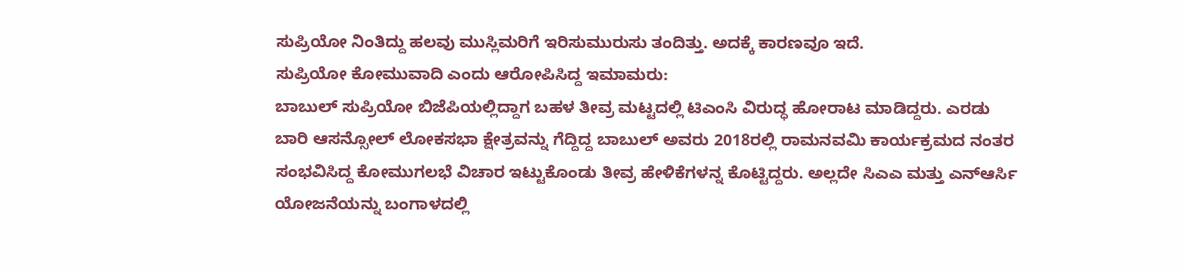ಸುಪ್ರಿಯೋ ನಿಂತಿದ್ದು ಹಲವು ಮುಸ್ಲಿಮರಿಗೆ ಇರಿಸುಮುರುಸು ತಂದಿತ್ತು. ಅದಕ್ಕೆ ಕಾರಣವೂ ಇದೆ.
ಸುಪ್ರಿಯೋ ಕೋಮುವಾದಿ ಎಂದು ಆರೋಪಿಸಿದ್ದ ಇಮಾಮರು:
ಬಾಬುಲ್ ಸುಪ್ರಿಯೋ ಬಿಜೆಪಿಯಲ್ಲಿದ್ದಾಗ ಬಹಳ ತೀವ್ರ ಮಟ್ಟದಲ್ಲಿ ಟಿಎಂಸಿ ವಿರುದ್ಧ ಹೋರಾಟ ಮಾಡಿದ್ದರು. ಎರಡು ಬಾರಿ ಆಸನ್ಸೋಲ್ ಲೋಕಸಭಾ ಕ್ಷೇತ್ರವನ್ನು ಗೆದ್ದಿದ್ದ ಬಾಬುಲ್ ಅವರು 2018ರಲ್ಲಿ ರಾಮನವಮಿ ಕಾರ್ಯಕ್ರಮದ ನಂತರ ಸಂಭವಿಸಿದ್ದ ಕೋಮುಗಲಭೆ ವಿಚಾರ ಇಟ್ಟುಕೊಂಡು ತೀವ್ರ ಹೇಳಿಕೆಗಳನ್ನ ಕೊಟ್ಟಿದ್ದರು. ಅಲ್ಲದೇ ಸಿಎಎ ಮತ್ತು ಎನ್ಆರ್ಸಿ ಯೋಜನೆಯನ್ನು ಬಂಗಾಳದಲ್ಲಿ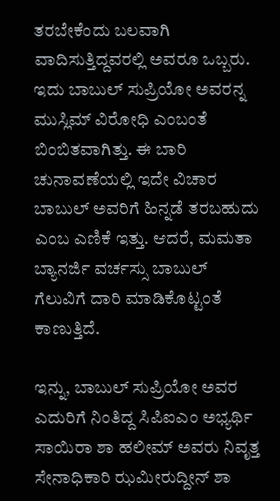ತರಬೇಕೆಂದು ಬಲವಾಗಿ ವಾದಿಸುತ್ತಿದ್ದವರಲ್ಲಿ ಅವರೂ ಒಬ್ಬರು. ಇದು ಬಾಬುಲ್ ಸುಪ್ರಿಯೋ ಅವರನ್ನ ಮುಸ್ಲಿಮ್ ವಿರೋಧಿ ಎಂಬಂತೆ ಬಿಂಬಿತವಾಗಿತ್ತು. ಈ ಬಾರಿ ಚುನಾವಣೆಯಲ್ಲಿ ಇದೇ ವಿಚಾರ ಬಾಬುಲ್ ಅವರಿಗೆ ಹಿನ್ನಡೆ ತರಬಹುದು ಎಂಬ ಎಣಿಕೆ ಇತ್ತು. ಆದರೆ, ಮಮತಾ ಬ್ಯಾನರ್ಜಿ ವರ್ಚಸ್ಸು ಬಾಬುಲ್ ಗೆಲುವಿಗೆ ದಾರಿ ಮಾಡಿಕೊಟ್ಟಂತೆ ಕಾಣುತ್ತಿದೆ.

ಇನ್ನು, ಬಾಬುಲ್ ಸುಪ್ರಿಯೋ ಅವರ ಎದುರಿಗೆ ನಿಂತಿದ್ದ ಸಿಪಿಐಎಂ ಅಭ್ಯರ್ಥಿ ಸಾಯಿರಾ ಶಾ ಹಲೀಮ್ ಅವರು ನಿವೃತ್ತ ಸೇನಾಧಿಕಾರಿ ಝಮೀರುದ್ದೀನ್ ಶಾ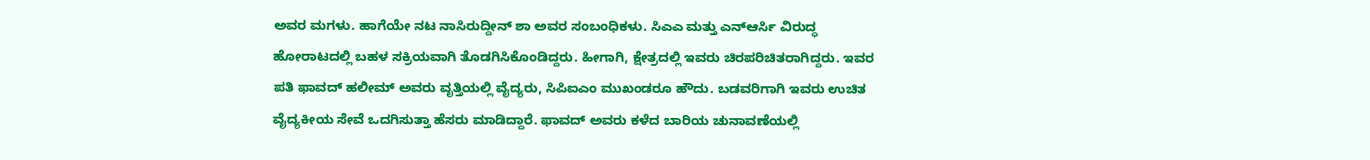ಅವರ ಮಗಳು. ಹಾಗೆಯೇ ನಟ ನಾಸಿರುದ್ದೀನ್ ಶಾ ಅವರ ಸಂಬಂಧಿಕಳು. ಸಿಎಎ ಮತ್ತು ಎನ್ಆರ್ಸಿ ವಿರುದ್ಧ ಹೋರಾಟದಲ್ಲಿ ಬಹಳ ಸಕ್ರಿಯವಾಗಿ ತೊಡಗಿಸಿಕೊಂಡಿದ್ದರು. ಹೀಗಾಗಿ, ಕ್ಷೇತ್ರದಲ್ಲಿ ಇವರು ಚಿರಪರಿಚಿತರಾಗಿದ್ದರು. ಇವರ ಪತಿ ಫಾವದ್ ಹಲೀಮ್ ಅವರು ವೃತ್ತಿಯಲ್ಲಿ ವೈದ್ಯರು, ಸಿಪಿಐಎಂ ಮುಖಂಡರೂ ಹೌದು. ಬಡವರಿಗಾಗಿ ಇವರು ಉಚಿತ ವೈದ್ಯಕೀಯ ಸೇವೆ ಒದಗಿಸುತ್ತಾ ಹೆಸರು ಮಾಡಿದ್ದಾರೆ. ಫಾವದ್ ಅವರು ಕಳೆದ ಬಾರಿಯ ಚುನಾವಣೆಯಲ್ಲಿ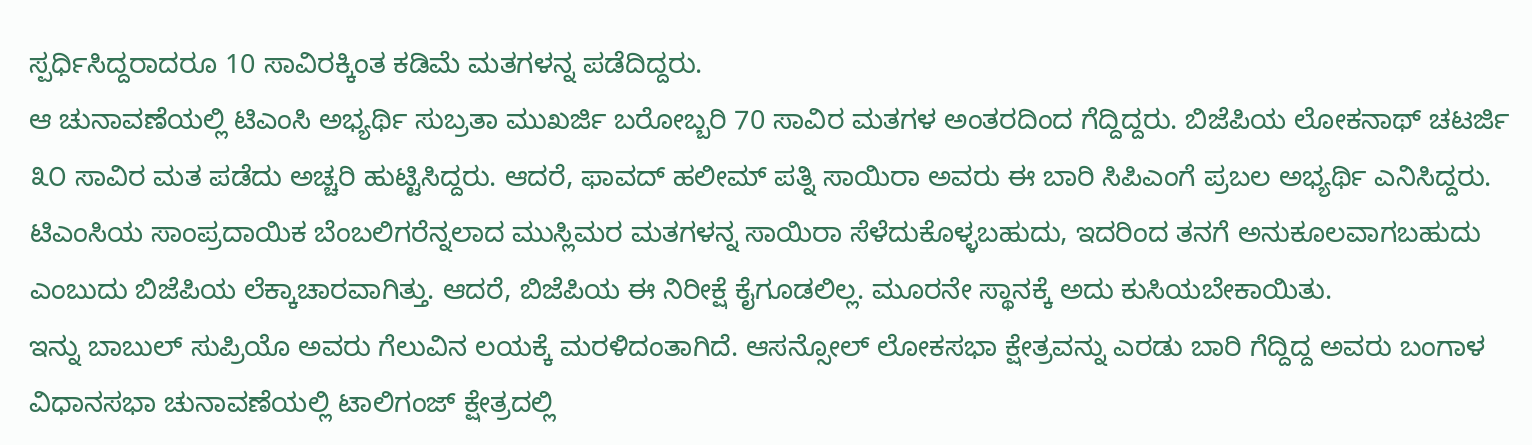ಸ್ಪರ್ಧಿಸಿದ್ದರಾದರೂ 10 ಸಾವಿರಕ್ಕಿಂತ ಕಡಿಮೆ ಮತಗಳನ್ನ ಪಡೆದಿದ್ದರು.
ಆ ಚುನಾವಣೆಯಲ್ಲಿ ಟಿಎಂಸಿ ಅಭ್ಯರ್ಥಿ ಸುಬ್ರತಾ ಮುಖರ್ಜಿ ಬರೋಬ್ಬರಿ 70 ಸಾವಿರ ಮತಗಳ ಅಂತರದಿಂದ ಗೆದ್ದಿದ್ದರು. ಬಿಜೆಪಿಯ ಲೋಕನಾಥ್ ಚಟರ್ಜಿ ೩೦ ಸಾವಿರ ಮತ ಪಡೆದು ಅಚ್ಚರಿ ಹುಟ್ಟಿಸಿದ್ದರು. ಆದರೆ, ಫಾವದ್ ಹಲೀಮ್ ಪತ್ನಿ ಸಾಯಿರಾ ಅವರು ಈ ಬಾರಿ ಸಿಪಿಎಂಗೆ ಪ್ರಬಲ ಅಭ್ಯರ್ಥಿ ಎನಿಸಿದ್ದರು.
ಟಿಎಂಸಿಯ ಸಾಂಪ್ರದಾಯಿಕ ಬೆಂಬಲಿಗರೆನ್ನಲಾದ ಮುಸ್ಲಿಮರ ಮತಗಳನ್ನ ಸಾಯಿರಾ ಸೆಳೆದುಕೊಳ್ಳಬಹುದು, ಇದರಿಂದ ತನಗೆ ಅನುಕೂಲವಾಗಬಹುದು ಎಂಬುದು ಬಿಜೆಪಿಯ ಲೆಕ್ಕಾಚಾರವಾಗಿತ್ತು. ಆದರೆ, ಬಿಜೆಪಿಯ ಈ ನಿರೀಕ್ಷೆ ಕೈಗೂಡಲಿಲ್ಲ. ಮೂರನೇ ಸ್ಥಾನಕ್ಕೆ ಅದು ಕುಸಿಯಬೇಕಾಯಿತು.
ಇನ್ನು ಬಾಬುಲ್ ಸುಪ್ರಿಯೊ ಅವರು ಗೆಲುವಿನ ಲಯಕ್ಕೆ ಮರಳಿದಂತಾಗಿದೆ. ಆಸನ್ಸೋಲ್ ಲೋಕಸಭಾ ಕ್ಷೇತ್ರವನ್ನು ಎರಡು ಬಾರಿ ಗೆದ್ದಿದ್ದ ಅವರು ಬಂಗಾಳ ವಿಧಾನಸಭಾ ಚುನಾವಣೆಯಲ್ಲಿ ಟಾಲಿಗಂಜ್ ಕ್ಷೇತ್ರದಲ್ಲಿ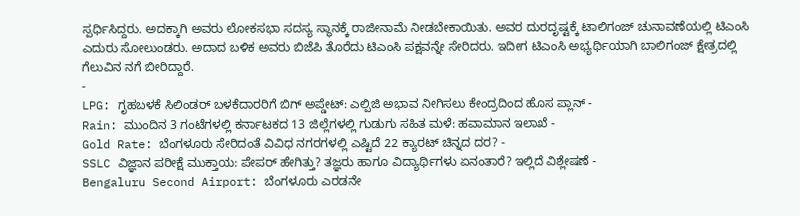ಸ್ಪರ್ಧಿಸಿದ್ದರು. ಅದಕ್ಕಾಗಿ ಅವರು ಲೋಕಸಭಾ ಸದಸ್ಯ ಸ್ಥಾನಕ್ಕೆ ರಾಜೀನಾಮೆ ನೀಡಬೇಕಾಯಿತು. ಅವರ ದುರದೃಷ್ಟಕ್ಕೆ ಟಾಲಿಗಂಜ್ ಚುನಾವಣೆಯಲ್ಲಿ ಟಿಎಂಸಿ ಎದುರು ಸೋಲುಂಡರು. ಅದಾದ ಬಳಿಕ ಅವರು ಬಿಜೆಪಿ ತೊರೆದು ಟಿಎಂಸಿ ಪಕ್ಷವನ್ನೇ ಸೇರಿದರು. ಇದೀಗ ಟಿಎಂಸಿ ಅಭ್ಯರ್ಥಿಯಾಗಿ ಬಾಲಿಗಂಜ್ ಕ್ಷೇತ್ರದಲ್ಲಿ ಗೆಲುವಿನ ನಗೆ ಬೀರಿದ್ದಾರೆ.
-
LPG: ಗೃಹಬಳಕೆ ಸಿಲಿಂಡರ್ ಬಳಕೆದಾರರಿಗೆ ಬಿಗ್ ಅಪ್ಡೇಟ್: ಎಲ್ಪಿಜಿ ಅಭಾವ ನೀಗಿಸಲು ಕೇಂದ್ರದಿಂದ ಹೊಸ ಪ್ಲಾನ್ -
Rain: ಮುಂದಿನ 3 ಗಂಟೆಗಳಲ್ಲಿ ಕರ್ನಾಟಕದ 13 ಜಿಲ್ಲೆಗಳಲ್ಲಿ ಗುಡುಗು ಸಹಿತ ಮಳೆ: ಹವಾಮಾನ ಇಲಾಖೆ -
Gold Rate: ಬೆಂಗಳೂರು ಸೇರಿದಂತೆ ವಿವಿಧ ನಗರಗಳಲ್ಲಿ ಎಷ್ಟಿದೆ 22 ಕ್ಯಾರಟ್ ಚಿನ್ನದ ದರ? -
SSLC ವಿಜ್ಞಾನ ಪರೀಕ್ಷೆ ಮುಕ್ತಾಯ: ಪೇಪರ್ ಹೇಗಿತ್ತು? ತಜ್ಞರು ಹಾಗೂ ವಿದ್ಯಾರ್ಥಿಗಳು ಏನಂತಾರೆ? ಇಲ್ಲಿದೆ ವಿಶ್ಲೇಷಣೆ -
Bengaluru Second Airport: ಬೆಂಗಳೂರು ಎರಡನೇ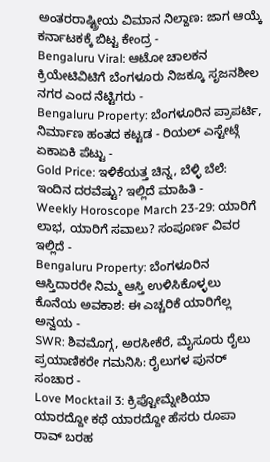ಅಂತರರಾಷ್ಟ್ರೀಯ ವಿಮಾನ ನಿಲ್ದಾಣ: ಜಾಗ ಆಯ್ಕೆ ಕರ್ನಾಟಕಕ್ಕೆ ಬಿಟ್ಟ ಕೇಂದ್ರ -
Bengaluru Viral: ಆಟೋ ಚಾಲಕನ ಕ್ರಿಯೇಟಿವಿಟಿಗೆ ಬೆಂಗಳೂರು ನಿಜಕ್ಕೂ ಸೃಜನಶೀಲ ನಗರ ಎಂದ ನೆಟ್ಟಿಗರು -
Bengaluru Property: ಬೆಂಗಳೂರಿನ ಪ್ರಾಪರ್ಟಿ, ನಿರ್ಮಾಣ ಹಂತದ ಕಟ್ಟಡ - ರಿಯಲ್ ಎಸ್ಟೇಟ್ಗೆ ಏಕಾಏಕಿ ಪೆಟ್ಟು -
Gold Price: ಇಳಿಕೆಯತ್ತ ಚಿನ್ನ, ಬೆಳ್ಳಿ ಬೆಲೆ: ಇಂದಿನ ದರವೆಷ್ಟು? ಇಲ್ಲಿದೆ ಮಾಹಿತಿ -
Weekly Horoscope March 23-29: ಯಾರಿಗೆ ಲಾಭ, ಯಾರಿಗೆ ಸವಾಲು? ಸಂಪೂರ್ಣ ವಿವರ ಇಲ್ಲಿದೆ -
Bengaluru Property: ಬೆಂಗಳೂರಿನ ಆಸ್ತಿದಾರರೇ ನಿಮ್ಮ ಆಸ್ತಿ ಉಳಿಸಿಕೊಳ್ಳಲು ಕೊನೆಯ ಅವಕಾಶ: ಈ ಎಚ್ಚರಿಕೆ ಯಾರಿಗೆಲ್ಲ ಅನ್ವಯ -
SWR: ಶಿವಮೊಗ್ಗ, ಅರಸೀಕೆರೆ, ಮೈಸೂರು ರೈಲು ಪ್ರಯಾಣಿಕರೇ ಗಮನಿಸಿ: ರೈಲುಗಳ ಪುನರ್ ಸಂಚಾರ -
Love Mocktail 3: ಕ್ರಿಪ್ಟೋಮ್ನೇಶಿಯಾ ಯಾರದ್ದೋ ಕಥೆ ಯಾರದ್ದೋ ಹೆಸರು ರೂಪಾ ರಾವ್ ಬರಹ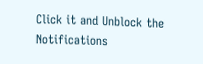Click it and Unblock the Notifications